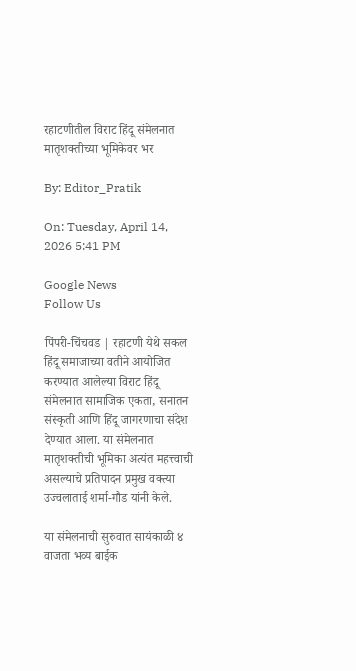रहाटणीतील विराट हिंदू संमेलनात मातृशक्तीच्या भूमिकेवर भर

By: Editor_Pratik

On: Tuesday, April 14, 2026 5:41 PM

Google News
Follow Us

पिंपरी-चिंचवड | रहाटणी येथे सकल हिंदू समाजाच्या वतीने आयोजित करण्यात आलेल्या विराट हिंदू संमेलनात सामाजिक एकता, सनातन संस्कृती आणि हिंदू जागरणाचा संदेश देण्यात आला. या संमेलनात मातृशक्तीची भूमिका अत्यंत महत्त्वाची असल्याचे प्रतिपादन प्रमुख वक्त्या उज्वलाताई शर्मा-गौड यांनी केले.

या संमेलनाची सुरुवात सायंकाळी ४ वाजता भव्य बाईक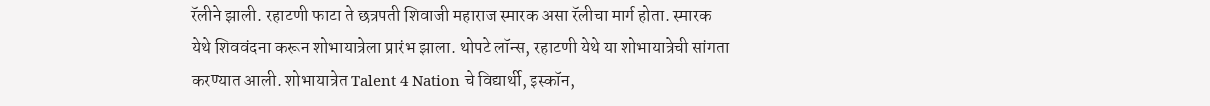रॅलीने झाली. रहाटणी फाटा ते छत्रपती शिवाजी महाराज स्मारक असा रॅलीचा मार्ग होता. स्मारक येथे शिववंदना करून शोभायात्रेला प्रारंभ झाला. थोपटे लॉन्स, रहाटणी येथे या शोभायात्रेची सांगता करण्यात आली. शोभायात्रेत Talent 4 Nation चे विद्यार्थी, इस्कॉन,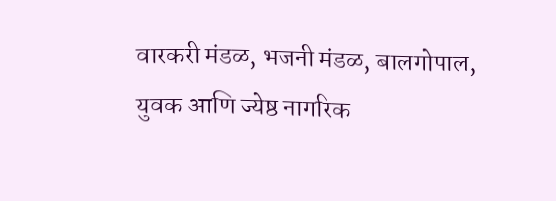वारकरी मंडळ, भजनी मंडळ, बालगोपाल, युवक आणि ज्येष्ठ नागरिक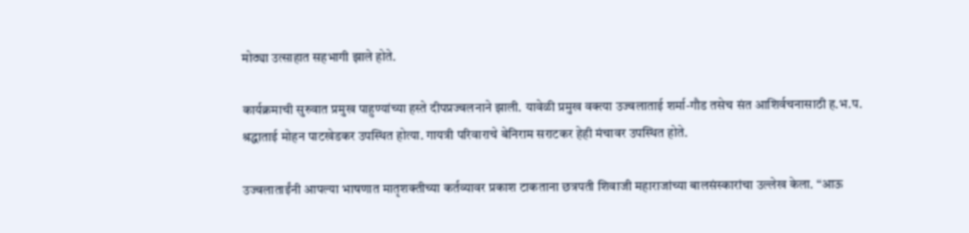मोठ्या उत्साहात सहभागी झाले होते.

कार्यक्रमाची सुरुवात प्रमुख पाहुण्यांच्या हस्ते दीपप्रज्वलनाने झाली. यावेळी प्रमुख वक्त्या उज्वलाताई शर्मा-गौड तसेच संत आशिर्वचनासाठी ह.भ.प. श्रद्धाताई मोहन पाटखेडकर उपस्थित होत्या. गायत्री परिवाराचे बेनिराम सराटकर हेही मंचावर उपस्थित होते.

उज्वलाताईंनी आपल्या भाषणात मातृशक्तीच्या कर्तव्यावर प्रकाश टाकताना छत्रपती शिवाजी महाराजांच्या बालसंस्कारांचा उल्लेख केला. “आऊ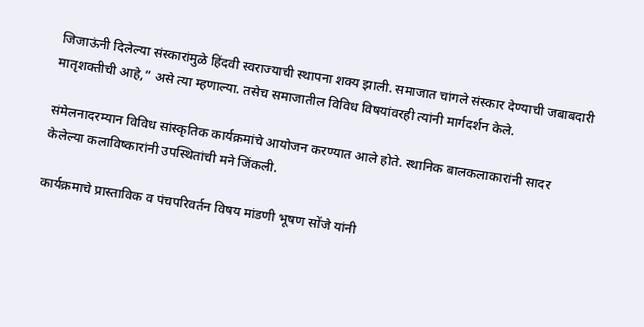जिजाऊंनी दिलेल्या संस्कारांमुळे हिंदवी स्वराज्याची स्थापना शक्य झाली. समाजात चांगले संस्कार देण्याची जबाबदारी मातृशक्तीची आहे,” असे त्या म्हणाल्या. तसेच समाजातील विविध विषयांवरही त्यांनी मार्गदर्शन केले.

संमेलनादरम्यान विविध सांस्कृतिक कार्यक्रमांचे आयोजन करण्यात आले होते. स्थानिक बालकलाकारांनी सादर केलेल्या कलाविष्कारांनी उपस्थितांची मने जिंकली.

कार्यक्रमाचे प्रास्ताविक व पंचपरिवर्तन विषय मांडणी भूषण सोंजे यांनी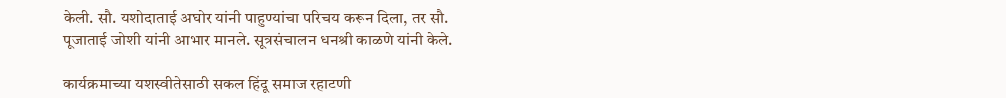केली. सौ. यशोदाताई अघोर यांनी पाहुण्यांचा परिचय करून दिला, तर सौ. पूजाताई जोशी यांनी आभार मानले. सूत्रसंचालन धनश्री काळणे यांनी केले.

कार्यक्रमाच्या यशस्वीतेसाठी सकल हिंदू समाज रहाटणी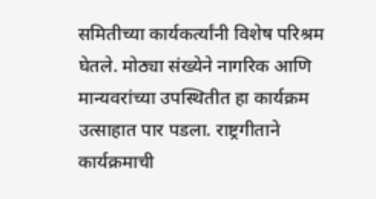समितीच्या कार्यकर्त्यांनी विशेष परिश्रम घेतले. मोठ्या संख्येने नागरिक आणि मान्यवरांच्या उपस्थितीत हा कार्यक्रम उत्साहात पार पडला. राष्ट्रगीताने कार्यक्रमाची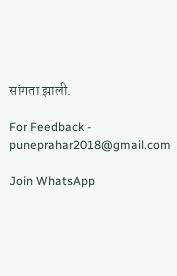सांगता झाली.

For Feedback - puneprahar2018@gmail.com

Join WhatsApp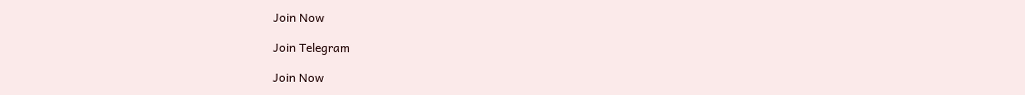Join Now

Join Telegram

Join Now